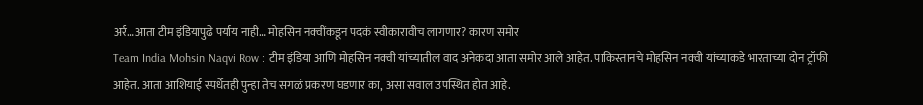अर्र…आता टीम इंडियापुढे पर्याय नाही… मोहसिन नक्वींकडून पदकं स्वीकारावीच लागणार? कारण समोर
Team India Mohsin Naqvi Row : टीम इंडिया आणि मोहसिन नक्वी यांच्यातील वाद अनेकदा आता समोर आले आहेत. पाकिस्तानचे मोहसिन नक्वी यांच्याकडे भारताच्या दोन ट्रॉफी आहेत. आता आशियाई स्पर्धेतही पुन्हा तेच सगळं प्रकरण घडणार का, असा सवाल उपस्थित होत आहे.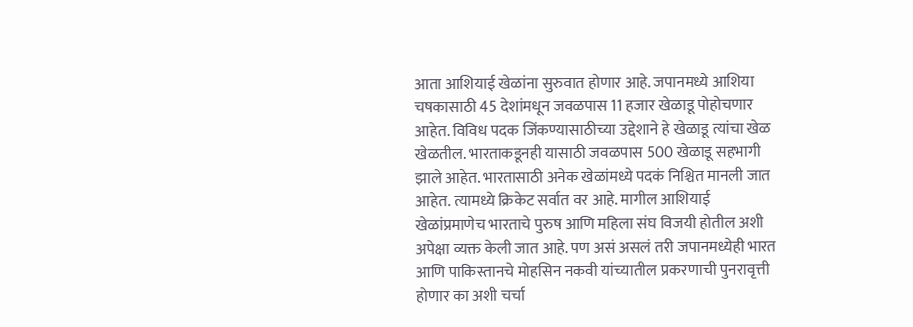आता आशियाई खेळांना सुरुवात होणार आहे. जपानमध्ये आशिया चषकासाठी 45 देशांमधून जवळपास 11 हजार खेळाडू पोहोचणार आहेत. विविध पदक जिंकण्यासाठीच्या उद्देशाने हे खेळाडू त्यांचा खेळ खेळतील. भारताकडूनही यासाठी जवळपास 500 खेळाडू सहभागी झाले आहेत. भारतासाठी अनेक खेळांमध्ये पदकं निश्चित मानली जात आहेत. त्यामध्ये क्रिकेट सर्वात वर आहे. मागील आशियाई खेळांप्रमाणेच भारताचे पुरुष आणि महिला संघ विजयी होतील अशी अपेक्षा व्यक्त केली जात आहे. पण असं असलं तरी जपानमध्येही भारत आणि पाकिस्तानचे मोहसिन नकवी यांच्यातील प्रकरणाची पुनरावृत्ती होणार का अशी चर्चा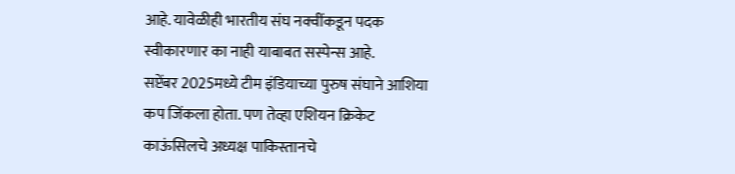आहे. यावेळीही भारतीय संघ नक्वींकडून पदक स्वीकारणार का नाही याबाबत सस्पेन्स आहे.
सप्टेंबर 2025मध्ये टीम इंडियाच्या पुरुष संघाने आशिया कप जिंकला होता. पण तेव्हा एशियन क्रिकेट काऊंसिलचे अध्यक्ष पाकिस्तानचे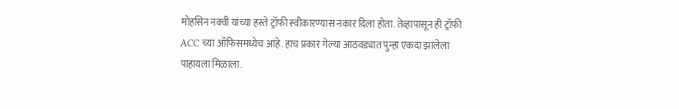मोहसिन नक्वी यांच्या हस्ते ट्रॉफी स्वीकारण्यास नकार दिला होता. तेव्हापासून ही ट्रॉफी ACC च्या ऑफिसमध्येच आहे. हाच प्रकार गेल्या आठवड्यात पुन्हा एकदा झालेला पाहायला मिळाला.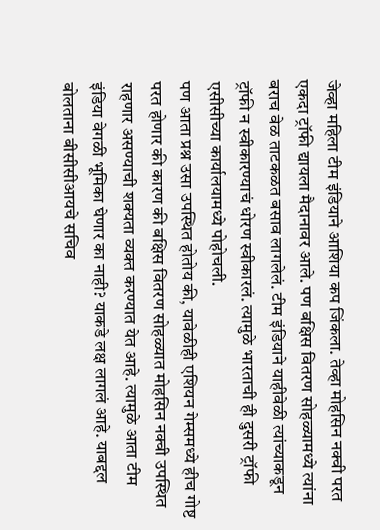जेव्हा महिला टीम इंडियाने आशिया कप जिंकला. तेव्हा मोहसिन नक्वी परत एकदा ट्रॉफी द्यायला मैदानावर आले. पण बक्षिस वितरण सोहळ्यामध्ये त्यांना बराच वेळ ताटकळत बसाव लागलेलं. टीम इंडियाने याहीवेळी त्यांच्याकडून ट्रॉफी न स्वीकारण्याचं धोरण स्वीकारलं. त्यामुळे भारताची ही दुसरी ट्रॉफी एसीसीच्या कार्यालयामध्ये पोहोचली.
पण आता प्रश्न उसा उपस्थित होतोय की, यावेळीही एशियन गेम्समध्ये हीच गोष्ट परत होणार की कारण की बक्षिस वितरण सोहळ्यात मोहसिन नक्वी उपस्थित राहणार असण्याची शक्यता व्यक्त करण्यात येत आहे. त्यामुळे आता टीम इंडिया वेगळी भूमिका घेणार का नाही? याकडे लक्ष लागलं आहे. याबद्दल बोलताना बीसीसीआयचे सचिव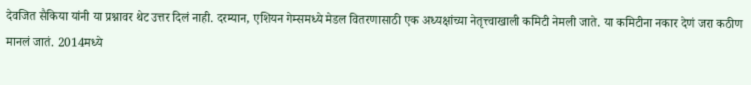देवजित सैकिया यांनी या प्रश्नावर थेट उत्तर दिलं नाही. दरम्यान, एशियन गेम्समध्ये मेडल वितरणासाठी एक अध्यक्षांच्या नेतृत्त्वाखाली कमिटी नेमली जाते. या कमिटीना नकार देणं जरा कठीण मानलं जातं. 2014मध्ये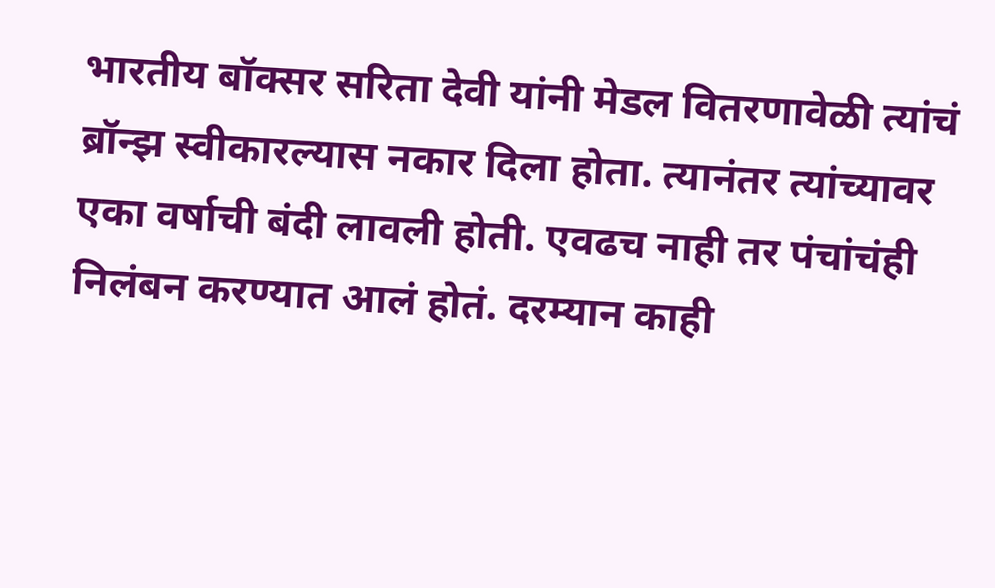भारतीय बॉक्सर सरिता देवी यांनी मेडल वितरणावेळी त्यांचं ब्रॉन्झ स्वीकारल्यास नकार दिला होता. त्यानंतर त्यांच्यावर एका वर्षाची बंदी लावली होती. एवढच नाही तर पंचांचंही निलंबन करण्यात आलं होतं. दरम्यान काही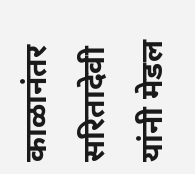काळानंतर सरितादेवी यांनी मेडल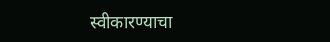स्वीकारण्याचा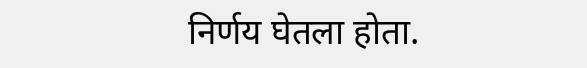निर्णय घेतला होता.